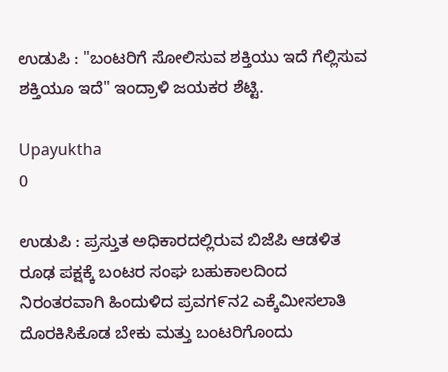ಉಡುಪಿ : "ಬಂಟರಿಗೆ ಸೇೂಲಿಸುವ ಶಕ್ತಿಯು ಇದೆ ಗೆಲ್ಲಿಸುವ ಶಕ್ತಿಯೂ ಇದೆ" ಇಂದ್ರಾಳಿ ಜಯಕರ ಶೆಟ್ಟಿ.

Upayuktha
0

ಉಡುಪಿ : ಪ್ರಸ್ತುತ ಅಧಿಕಾರದಲ್ಲಿರುವ ಬಿಜೆಪಿ ಆಡಳಿತ ರೂಢ ಪಕ್ಷಕ್ಕೆ ಬಂಟರ ಸಂಘ ಬಹುಕಾಲದಿಂದ ನಿರಂತರವಾಗಿ ಹಿಂದುಳಿದ ಪ್ರವಗ೯ನ2 ಎಕ್ಕೆಮೀಸಲಾತಿ ದೊರಕಿಸಿಕೊಡ ಬೇಕು ಮತ್ತು ಬಂಟರಿಗೊಂದು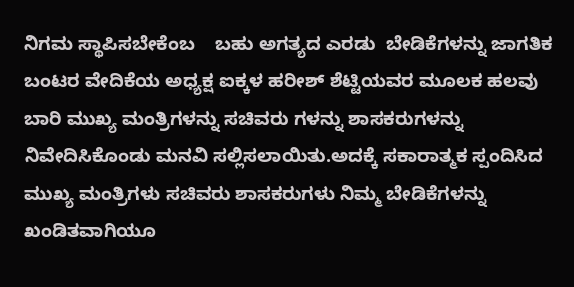ನಿಗಮ ಸ್ಥಾಪಿಸಬೇಕೆಂಬ    ಬಹು ಅಗತ್ಯದ ಎರಡು  ಬೇಡಿಕೆಗಳನ್ನು ಜಾಗತಿಕ ಬಂಟರ ವೇದಿಕೆಯ ಅಧ್ಯಕ್ಷ ಐಕ್ಕಳ ಹರೀಶ್ ಶೆಟ್ಟಿಯವರ ಮೂಲಕ ಹಲವು ಬಾರಿ ಮುಖ್ಯ ಮಂತ್ರಿಗಳನ್ನು ಸಚಿವರು ಗಳನ್ನು ಶಾಸಕರುಗಳನ್ನು ನಿವೇದಿಸಿಕೊಂಡು ಮನವಿ ಸಲ್ಲಿಸಲಾಯಿತು.ಅದಕ್ಕೆ ಸಕಾರಾತ್ಮಕ ಸ್ಪಂದಿಸಿದ ಮುಖ್ಯ ಮಂತ್ರಿಗಳು ಸಚಿವರು ಶಾಸಕರುಗಳು ನಿಮ್ಮ ಬೇಡಿಕೆಗಳನ್ನು ಖಂಡಿತವಾಗಿಯೂ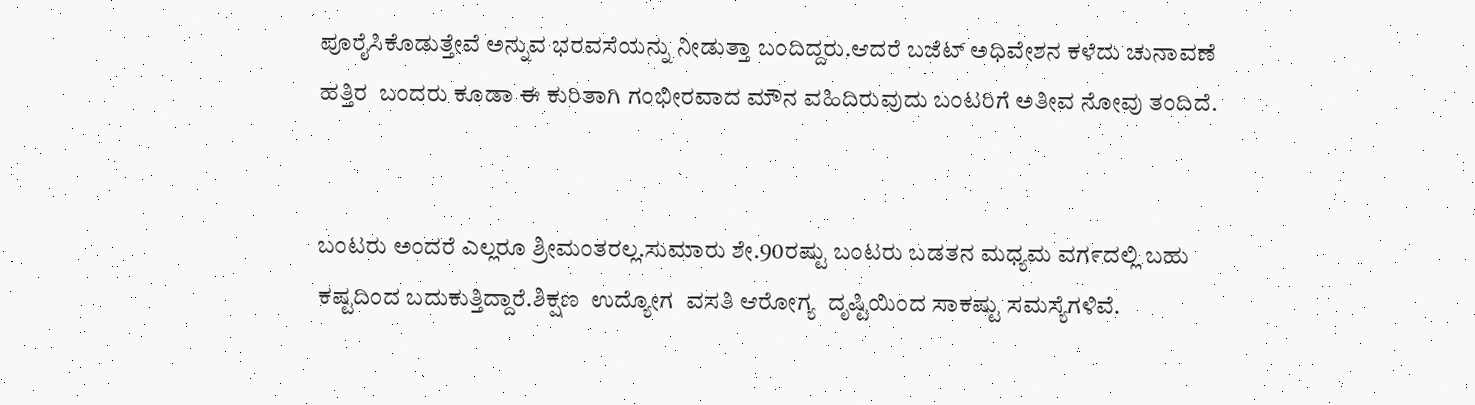ಪೂರೈಸಿಕೊಡುತ್ತೇವೆ ಅನ್ನುವ ಭರವಸೆಯನ್ನು ನೀಡುತ್ತಾ ಬಂದಿದ್ದರು.ಆದರೆ ಬಜೆಟ್ ಅಧಿವೇಶನ ಕಳೆದು ಚುನಾವಣೆ ಹತ್ತಿರ  ಬಂದರು ಕೂಡಾ ಈ ಕುರಿತಾಗಿ ಗಂಭೀರವಾದ ಮೌನ ವಹಿದಿರುವುದು ಬಂಟರಿಗೆ ಅತೀವ ನೇೂವು ತಂದಿದೆ.


ಬಂಟರು ಅಂದರೆ ಎಲ್ಲರೂ ಶ್ರೀಮಂತರಲ್ಲ.ಸುಮಾರು ಶೇ.90ರಷ್ಟು ಬಂಟರು ಬಡತನ ಮಧ್ಯಮ ವಗ೯ದಲ್ಲಿ ಬಹು ಕಷ್ಟದಿಂದ ಬದುಕುತ್ತಿದ್ದಾರೆ.ಶಿಕ್ಷಣ  ಉದ್ಯೋಗ  ವಸತಿ ಆರೇೂಗ್ಯ  ದೃಷ್ಟಿಯಿಂದ ಸಾಕಷ್ಟು ಸಮಸ್ಯೆಗಳಿವೆ.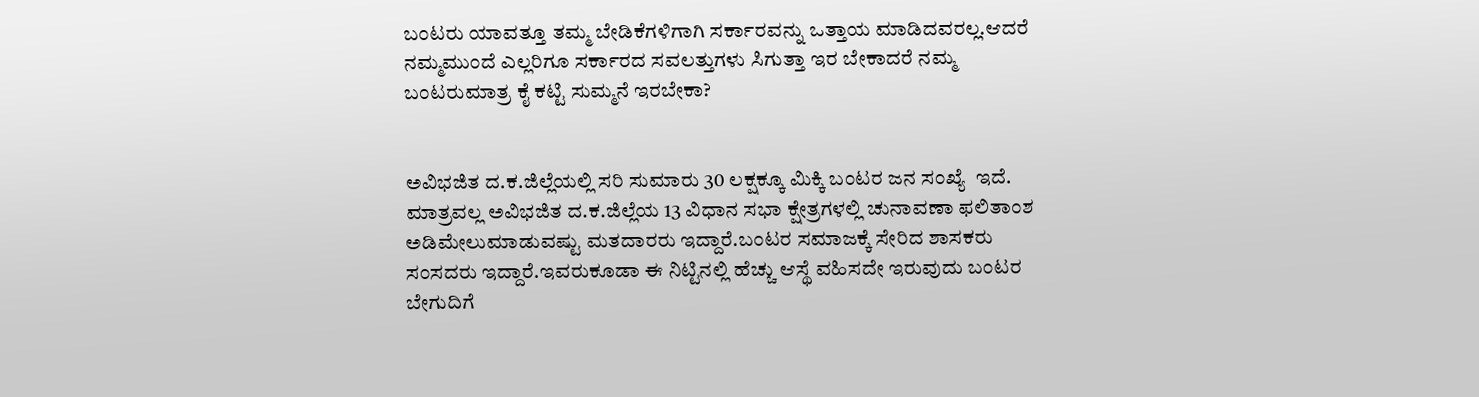ಬಂಟರು ಯಾವತ್ತೂ ತಮ್ಮ ಬೇಡಿಕೆಗಳಿಗಾಗಿ ಸರ್ಕಾರವನ್ನು ಒತ್ತಾಯ ಮಾಡಿದವರಲ್ಲ.ಆದರೆ ನಮ್ಮಮುಂದೆ ಎಲ್ಲರಿಗೂ ಸರ್ಕಾರದ ಸವಲತ್ತುಗಳು ಸಿಗುತ್ತಾ ಇರ ಬೇಕಾದರೆ ನಮ್ಮ ಬಂಟರುಮಾತ್ರ ಕೈ ಕಟ್ಟಿ ಸುಮ್ಮನೆ ಇರಬೇಕಾ?


ಅವಿಭಜಿತ ದ.ಕ.ಜಿಲ್ಲೆಯಲ್ಲಿ ಸರಿ ಸುಮಾರು 30 ಲಕ್ಷಕ್ಕೂ ಮಿಕ್ಕಿ ಬಂಟರ ಜನ ಸಂಖ್ಯೆ  ಇದೆ. ಮಾತ್ರವಲ್ಲ ಅವಿಭಜಿತ ದ.ಕ.ಜಿಲ್ಲೆಯ 13 ವಿಧಾನ ಸಭಾ ಕ್ಷೇತ್ರಗಳಲ್ಲಿ ಚುನಾವಣಾ ಫಲಿತಾಂಶ ಅಡಿಮೇಲುಮಾಡುವಷ್ಟು ಮತದಾರರು ಇದ್ದಾರೆ.ಬಂಟರ ಸಮಾಜಕ್ಕೆ ಸೇರಿದ ಶಾಸಕರು ಸಂಸದರು ಇದ್ದಾರೆ.ಇವರುಕೂಡಾ ಈ ನಿಟ್ಟಿನಲ್ಲಿ ಹೆಚ್ಚು ಆಸ್ಥೆ ವಹಿಸದೇ ಇರುವುದು ಬಂಟರ ಬೇಗುದಿಗೆ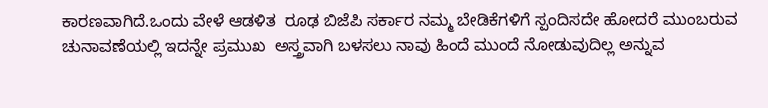ಕಾರಣವಾಗಿದೆ.ಒಂದು ವೇಳೆ ಆಡಳಿತ  ರೂಢ ಬಿಜೆಪಿ ಸರ್ಕಾರ ನಮ್ಮ ಬೇಡಿಕೆಗಳಿಗೆ ಸ್ಪಂದಿಸದೇ ಹೇೂದರೆ ಮುಂಬರುವ ಚುನಾವಣೆಯಲ್ಲಿ ಇದನ್ನೇ ಪ್ರಮುಖ  ಅಸ್ತ್ರವಾಗಿ ಬಳಸಲು ನಾವು ಹಿಂದೆ ಮುಂದೆ ನೇೂಡುವುದಿಲ್ಲ ಅನ್ನುವ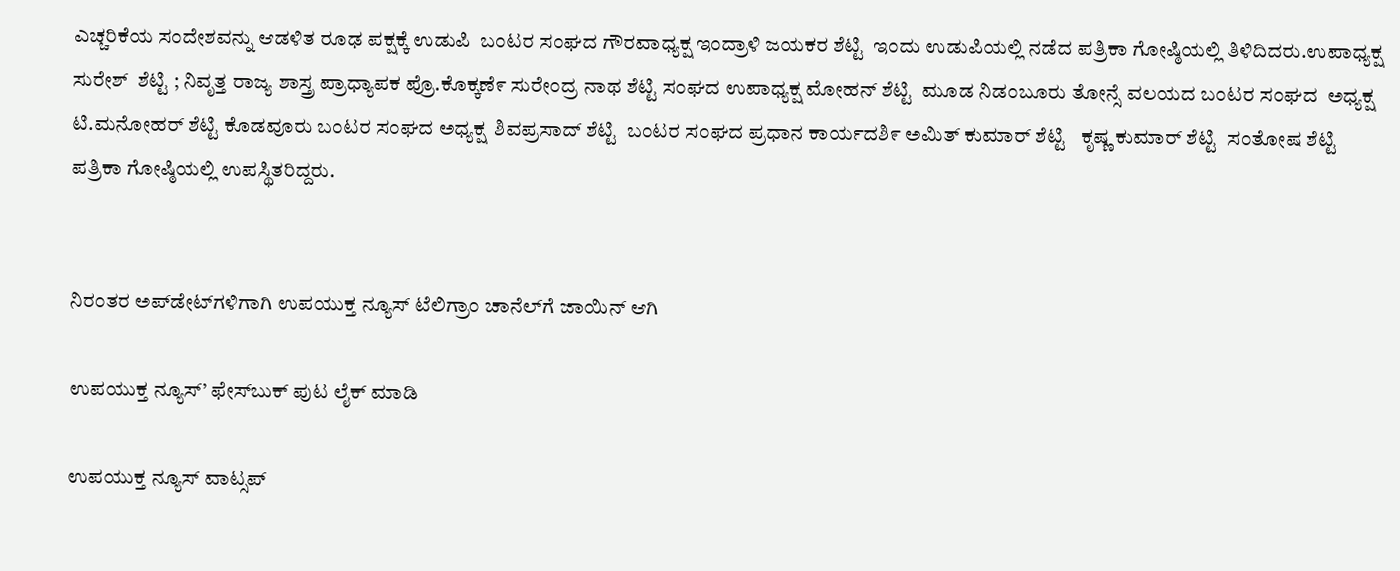ಎಚ್ಚರಿಕೆಯ ಸಂದೇಶವನ್ನು ಆಡಳಿತ ರೂಢ ಪಕ್ಷಕ್ಕೆ ಉಡುಪಿ  ಬಂಟರ ಸಂಘದ ಗೌರವಾಧ್ಯಕ್ಷ ಇಂದ್ರಾಳಿ ಜಯಕರ ಶೆಟ್ಟಿ  ಇಂದು ಉಡುಪಿಯಲ್ಲಿ ನಡೆದ ಪತ್ರಿಕಾ ಗೇೂಷ್ಠಿಯಲ್ಲಿ ತಿಳಿದಿದರು.ಉಪಾಧ್ಯಕ್ಷ ಸುರೇಶ್  ಶೆಟ್ಟಿ ; ನಿವೃತ್ತ ರಾಜ್ಯ ಶಾಸ್ತ್ರ ಪ್ರಾಧ್ಯಾಪಕ ಪ್ರೊ.ಕೊಕ್ಕಣೆ೯ ಸುರೇಂದ್ರ ನಾಥ ಶೆಟ್ಟಿ ಸಂಘದ ಉಪಾಧ್ಯಕ್ಷ ಮೇೂಹನ್ ಶೆಟ್ಟಿ  ಮೂಡ ನಿಡಂಬೂರು ತೇೂನ್ಸೆ ವಲಯದ ಬಂಟರ ಸಂಘದ  ಅಧ್ಯಕ್ಷ ಟಿ.ಮನೇೂಹರ್ ಶೆಟ್ಟಿ ಕೊಡವೂರು ಬಂಟರ ಸಂಘದ ಅಧ್ಯಕ್ಷ  ಶಿವಪ್ರಸಾದ್ ಶೆಟ್ಟಿ  ಬಂಟರ ಸಂಘದ ಪ್ರಧಾನ ಕಾರ್ಯದಶಿ೯ ಅಮಿತ್ ಕುಮಾರ್ ಶೆಟ್ಟಿ   ಕೃಷ್ಣ ಕುಮಾರ್ ಶೆಟ್ಟಿ  ಸಂತೋಷ ಶೆಟ್ಟಿ ಪತ್ರಿಕಾ ಗೇೂಷ್ಠಿಯಲ್ಲಿ ಉಪಸ್ಥಿತರಿದ್ದರು.


ನಿರಂತರ ಅಪ್‌ಡೇಟ್‌ಗಳಿಗಾಗಿ ಉಪಯುಕ್ತ ನ್ಯೂಸ್‌ ಟೆಲಿಗ್ರಾಂ ಚಾನೆಲ್‌ಗೆ ಜಾಯಿನ್‌ ಆಗಿ

ಉಪಯುಕ್ತ ನ್ಯೂಸ್‌’ ಫೇಸ್‌ಬುಕ್ ಪುಟ ಲೈಕ್ ಮಾಡಿ

ಉಪಯುಕ್ತ ನ್ಯೂಸ್‌ ವಾಟ್ಸಪ್‌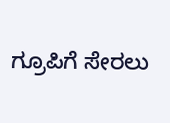ಗ್ರೂಪಿಗೆ ಸೇರಲು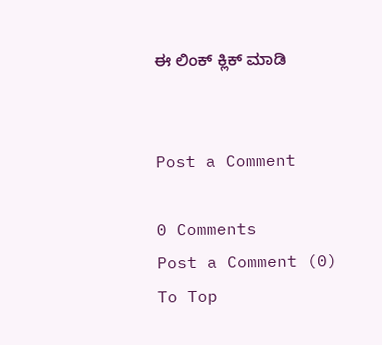ಈ ಲಿಂಕ್ ಕ್ಲಿಕ್ ಮಾಡಿ


Post a Comment

0 Comments
Post a Comment (0)
To Top